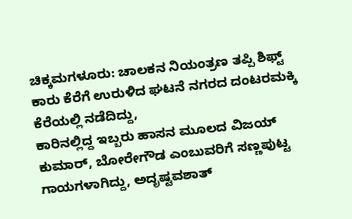ಚಿಕ್ಕಮಗಳೂರು: ಚಾಲಕನ ನಿಯಂತ್ರಣ ತಪ್ಪಿ ಶಿಫ್ಟ್ ಕಾರು ಕೆರೆಗೆ ಉರುಳಿದ ಘಟನೆ ನಗರದ ದಂಟರಮಕ್ಕಿ ಕೆರೆಯಲ್ಲಿ ನಡೆದಿದ್ದು,
ಕಾರಿನಲ್ಲಿದ್ದ ಇಬ್ಬರು ಹಾಸನ ಮೂಲದ ವಿಜಯ್ ಕುಮಾರ್, ಬೋರೇಗೌಡ ಎಂಬುವರಿಗೆ ಸಣ್ಣಪುಟ್ಟ ಗಾಯಗಳಾಗಿದ್ದು, ಅದೃಷ್ಟವಶಾತ್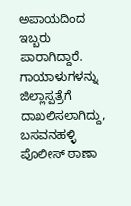ಅಪಾಯದಿಂದ ಇಬ್ಬರು ಪಾರಾಗಿದ್ದಾರೆ. ಗಾಯಾಳುಗಳನ್ನು ಜಿಲ್ಲಾಸ್ಪತ್ರೆಗೆ ದಾಖಲಿಸಲಾಗಿದ್ದು, ಬಸವನಹಳ್ಳಿ ಪೊಲೀಸ್ ಠಾಣಾ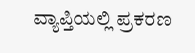ವ್ಯಾಪ್ತಿಯಲ್ಲಿ ಪ್ರಕರಣ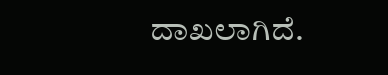ದಾಖಲಾಗಿದೆ.